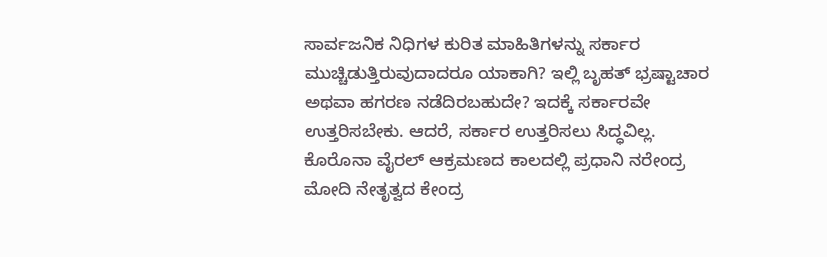ಸಾರ್ವಜನಿಕ ನಿಧಿಗಳ ಕುರಿತ ಮಾಹಿತಿಗಳನ್ನು ಸರ್ಕಾರ ಮುಚ್ಚಿಡುತ್ತಿರುವುದಾದರೂ ಯಾಕಾಗಿ? ಇಲ್ಲಿ ಬೃಹತ್ ಭ್ರಷ್ಟಾಚಾರ ಅಥವಾ ಹಗರಣ ನಡೆದಿರಬಹುದೇ? ಇದಕ್ಕೆ ಸರ್ಕಾರವೇ ಉತ್ತರಿಸಬೇಕು. ಆದರೆ, ಸರ್ಕಾರ ಉತ್ತರಿಸಲು ಸಿದ್ಧವಿಲ್ಲ.
ಕೊರೊನಾ ವೈರಲ್ ಆಕ್ರಮಣದ ಕಾಲದಲ್ಲಿ ಪ್ರಧಾನಿ ನರೇಂದ್ರ ಮೋದಿ ನೇತೃತ್ವದ ಕೇಂದ್ರ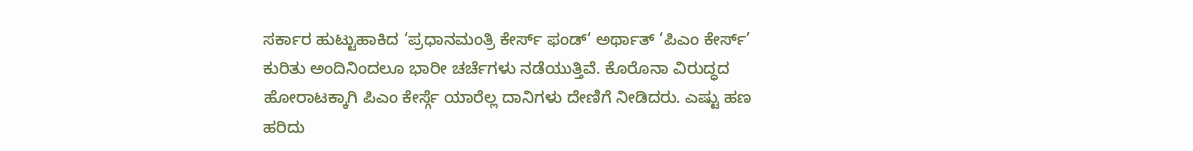ಸರ್ಕಾರ ಹುಟ್ಟುಹಾಕಿದ ‘ಪ್ರಧಾನಮಂತ್ರಿ ಕೇರ್ಸ್ ಫಂಡ್‘ ಅರ್ಥಾತ್ ‘ಪಿಎಂ ಕೇರ್ಸ್’ ಕುರಿತು ಅಂದಿನಿಂದಲೂ ಭಾರೀ ಚರ್ಚೆಗಳು ನಡೆಯುತ್ತಿವೆ. ಕೊರೊನಾ ವಿರುದ್ಧದ ಹೋರಾಟಕ್ಕಾಗಿ ಪಿಎಂ ಕೇರ್ಸ್ಗೆ ಯಾರೆಲ್ಲ ದಾನಿಗಳು ದೇಣಿಗೆ ನೀಡಿದರು. ಎಷ್ಟು ಹಣ ಹರಿದು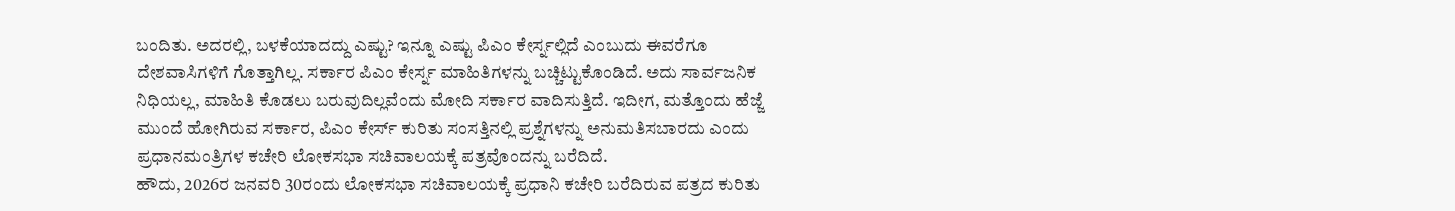ಬಂದಿತು. ಅದರಲ್ಲಿ, ಬಳಕೆಯಾದದ್ದು ಎಷ್ಟು? ಇನ್ನೂ ಎಷ್ಟು ಪಿಎಂ ಕೇರ್ಸ್ನಲ್ಲಿದೆ ಎಂಬುದು ಈವರೆಗೂ ದೇಶವಾಸಿಗಳಿಗೆ ಗೊತ್ತಾಗಿಲ್ಲ. ಸರ್ಕಾರ ಪಿಎಂ ಕೇರ್ಸ್ನ ಮಾಹಿತಿಗಳನ್ನು ಬಚ್ಚಿಟ್ಟುಕೊಂಡಿದೆ. ಅದು ಸಾರ್ವಜನಿಕ ನಿಧಿಯಲ್ಲ, ಮಾಹಿತಿ ಕೊಡಲು ಬರುವುದಿಲ್ಲವೆಂದು ಮೋದಿ ಸರ್ಕಾರ ವಾದಿಸುತ್ತಿದೆ. ಇದೀಗ, ಮತ್ತೊಂದು ಹೆಜ್ಜೆ ಮುಂದೆ ಹೋಗಿರುವ ಸರ್ಕಾರ, ಪಿಎಂ ಕೇರ್ಸ್ ಕುರಿತು ಸಂಸತ್ತಿನಲ್ಲಿ ಪ್ರಶ್ನೆಗಳನ್ನು ಅನುಮತಿಸಬಾರದು ಎಂದು ಪ್ರಧಾನಮಂತ್ರಿಗಳ ಕಚೇರಿ ಲೋಕಸಭಾ ಸಚಿವಾಲಯಕ್ಕೆ ಪತ್ರವೊಂದನ್ನು ಬರೆದಿದೆ.
ಹೌದು, 2026ರ ಜನವರಿ 30ರಂದು ಲೋಕಸಭಾ ಸಚಿವಾಲಯಕ್ಕೆ ಪ್ರಧಾನಿ ಕಚೇರಿ ಬರೆದಿರುವ ಪತ್ರದ ಕುರಿತು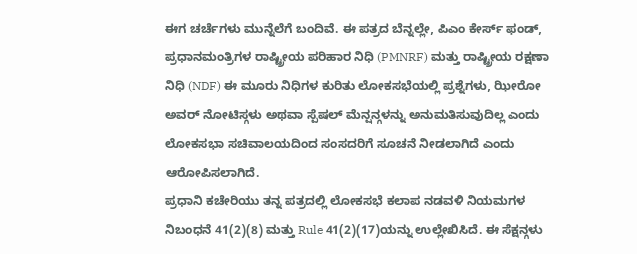ಈಗ ಚರ್ಚೆಗಳು ಮುನ್ನೆಲೆಗೆ ಬಂದಿವೆ. ಈ ಪತ್ರದ ಬೆನ್ನಲ್ಲೇ, ಪಿಎಂ ಕೇರ್ಸ್ ಫಂಡ್, ಪ್ರಧಾನಮಂತ್ರಿಗಳ ರಾಷ್ಟ್ರೀಯ ಪರಿಹಾರ ನಿಧಿ (PMNRF) ಮತ್ತು ರಾಷ್ಟ್ರೀಯ ರಕ್ಷಣಾ ನಿಧಿ (NDF) ಈ ಮೂರು ನಿಧಿಗಳ ಕುರಿತು ಲೋಕಸಭೆಯಲ್ಲಿ ಪ್ರಶ್ನೆಗಳು, ಝೀರೋ ಅವರ್ ನೋಟಿಸ್ಗಳು ಅಥವಾ ಸ್ಪೆಷಲ್ ಮೆನ್ಷನ್ಗಳನ್ನು ಅನುಮತಿಸುವುದಿಲ್ಲ ಎಂದು ಲೋಕಸಭಾ ಸಚಿವಾಲಯದಿಂದ ಸಂಸದರಿಗೆ ಸೂಚನೆ ನೀಡಲಾಗಿದೆ ಎಂದು ಆರೋಪಿಸಲಾಗಿದೆ.
ಪ್ರಧಾನಿ ಕಚೇರಿಯು ತನ್ನ ಪತ್ರದಲ್ಲಿ ಲೋಕಸಭೆ ಕಲಾಪ ನಡವಳಿ ನಿಯಮಗಳ ನಿಬಂಧನೆ 41(2)(8) ಮತ್ತು Rule 41(2)(17)ಯನ್ನು ಉಲ್ಲೇಖಿಸಿದೆ. ಈ ಸೆಕ್ಷನ್ಗಳು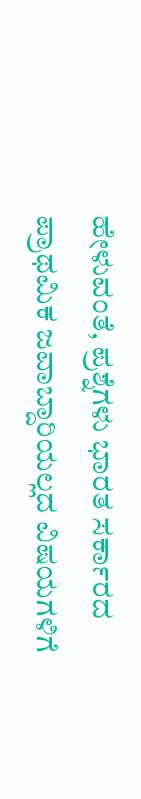ಹೇಳುವಂತೆ, ಪ್ರಶ್ನೆಗಳು ಭಾರತ ಸರ್ಕಾರದ ಪ್ರಾಥಮಿಕ ಜವಾಬ್ದಾರಿಯಲ್ಲದ ವಿಷಯಗಳಿಗೆ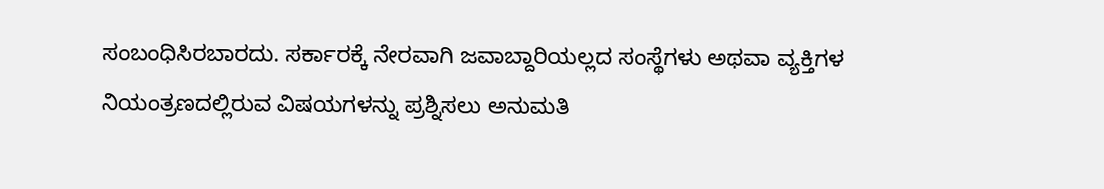ಸಂಬಂಧಿಸಿರಬಾರದು. ಸರ್ಕಾರಕ್ಕೆ ನೇರವಾಗಿ ಜವಾಬ್ದಾರಿಯಲ್ಲದ ಸಂಸ್ಥೆಗಳು ಅಥವಾ ವ್ಯಕ್ತಿಗಳ ನಿಯಂತ್ರಣದಲ್ಲಿರುವ ವಿಷಯಗಳನ್ನು ಪ್ರಶ್ನಿಸಲು ಅನುಮತಿ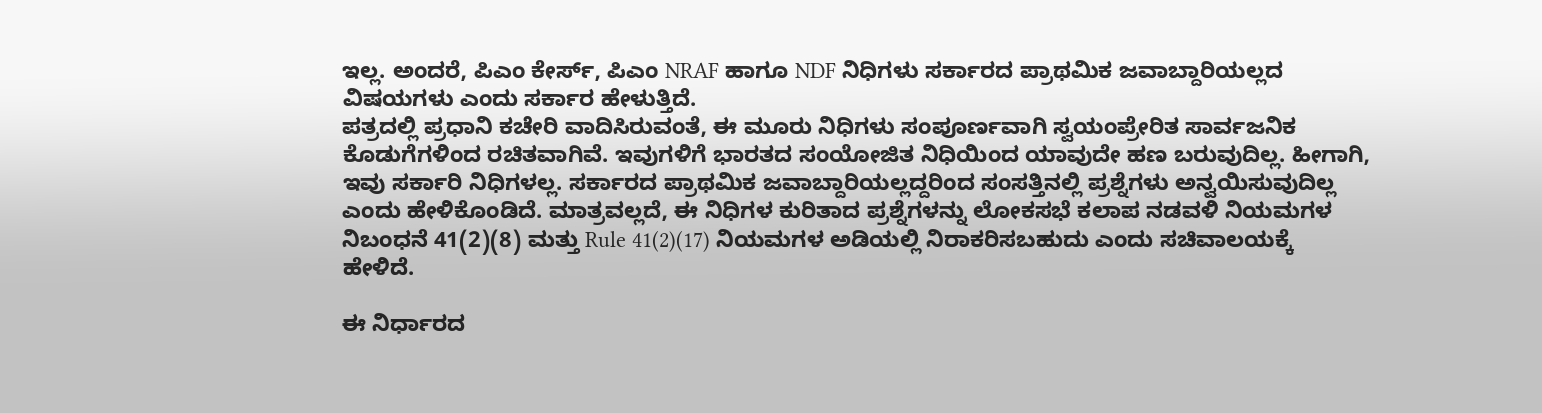ಇಲ್ಲ. ಅಂದರೆ, ಪಿಎಂ ಕೇರ್ಸ್, ಪಿಎಂ NRAF ಹಾಗೂ NDF ನಿಧಿಗಳು ಸರ್ಕಾರದ ಪ್ರಾಥಮಿಕ ಜವಾಬ್ದಾರಿಯಲ್ಲದ ವಿಷಯಗಳು ಎಂದು ಸರ್ಕಾರ ಹೇಳುತ್ತಿದೆ.
ಪತ್ರದಲ್ಲಿ ಪ್ರಧಾನಿ ಕಚೇರಿ ವಾದಿಸಿರುವಂತೆ, ಈ ಮೂರು ನಿಧಿಗಳು ಸಂಪೂರ್ಣವಾಗಿ ಸ್ವಯಂಪ್ರೇರಿತ ಸಾರ್ವಜನಿಕ ಕೊಡುಗೆಗಳಿಂದ ರಚಿತವಾಗಿವೆ. ಇವುಗಳಿಗೆ ಭಾರತದ ಸಂಯೋಜಿತ ನಿಧಿಯಿಂದ ಯಾವುದೇ ಹಣ ಬರುವುದಿಲ್ಲ. ಹೀಗಾಗಿ, ಇವು ಸರ್ಕಾರಿ ನಿಧಿಗಳಲ್ಲ. ಸರ್ಕಾರದ ಪ್ರಾಥಮಿಕ ಜವಾಬ್ದಾರಿಯಲ್ಲದ್ದರಿಂದ ಸಂಸತ್ತಿನಲ್ಲಿ ಪ್ರಶ್ನೆಗಳು ಅನ್ವಯಿಸುವುದಿಲ್ಲ ಎಂದು ಹೇಳಿಕೊಂಡಿದೆ. ಮಾತ್ರವಲ್ಲದೆ, ಈ ನಿಧಿಗಳ ಕುರಿತಾದ ಪ್ರಶ್ನೆಗಳನ್ನು ಲೋಕಸಭೆ ಕಲಾಪ ನಡವಳಿ ನಿಯಮಗಳ ನಿಬಂಧನೆ 41(2)(8) ಮತ್ತು Rule 41(2)(17) ನಿಯಮಗಳ ಅಡಿಯಲ್ಲಿ ನಿರಾಕರಿಸಬಹುದು ಎಂದು ಸಚಿವಾಲಯಕ್ಕೆ ಹೇಳಿದೆ.

ಈ ನಿರ್ಧಾರದ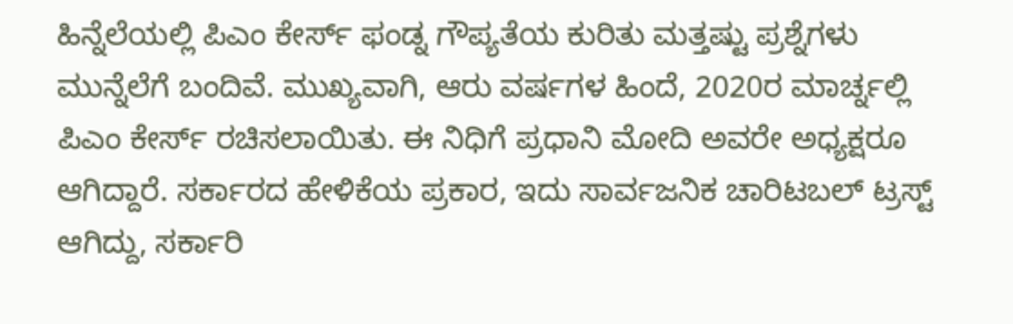ಹಿನ್ನೆಲೆಯಲ್ಲಿ ಪಿಎಂ ಕೇರ್ಸ್ ಫಂಡ್ನ ಗೌಪ್ಯತೆಯ ಕುರಿತು ಮತ್ತಷ್ಟು ಪ್ರಶ್ನೆಗಳು ಮುನ್ನೆಲೆಗೆ ಬಂದಿವೆ. ಮುಖ್ಯವಾಗಿ, ಆರು ವರ್ಷಗಳ ಹಿಂದೆ, 2020ರ ಮಾರ್ಚ್ನಲ್ಲಿ ಪಿಎಂ ಕೇರ್ಸ್ ರಚಿಸಲಾಯಿತು. ಈ ನಿಧಿಗೆ ಪ್ರಧಾನಿ ಮೋದಿ ಅವರೇ ಅಧ್ಯಕ್ಷರೂ ಆಗಿದ್ದಾರೆ. ಸರ್ಕಾರದ ಹೇಳಿಕೆಯ ಪ್ರಕಾರ, ಇದು ಸಾರ್ವಜನಿಕ ಚಾರಿಟಬಲ್ ಟ್ರಸ್ಟ್ ಆಗಿದ್ದು, ಸರ್ಕಾರಿ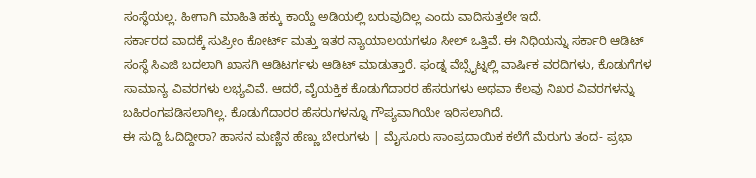ಸಂಸ್ಥೆಯಲ್ಲ. ಹೀಗಾಗಿ ಮಾಹಿತಿ ಹಕ್ಕು ಕಾಯ್ದೆ ಅಡಿಯಲ್ಲಿ ಬರುವುದಿಲ್ಲ ಎಂದು ವಾದಿಸುತ್ತಲೇ ಇದೆ.
ಸರ್ಕಾರದ ವಾದಕ್ಕೆ ಸುಪ್ರೀಂ ಕೋರ್ಟ್ ಮತ್ತು ಇತರ ನ್ಯಾಯಾಲಯಗಳೂ ಸೀಲ್ ಒತ್ತಿವೆ. ಈ ನಿಧಿಯನ್ನು ಸರ್ಕಾರಿ ಆಡಿಟ್ ಸಂಸ್ಥೆ ಸಿಎಜಿ ಬದಲಾಗಿ ಖಾಸಗಿ ಆಡಿಟರ್ಗಳು ಆಡಿಟ್ ಮಾಡುತ್ತಾರೆ. ಫಂಡ್ನ ವೆಬ್ಸೈಟ್ನಲ್ಲಿ ವಾರ್ಷಿಕ ವರದಿಗಳು, ಕೊಡುಗೆಗಳ ಸಾಮಾನ್ಯ ವಿವರಗಳು ಲಭ್ಯವಿವೆ. ಆದರೆ, ವೈಯಕ್ತಿಕ ಕೊಡುಗೆದಾರರ ಹೆಸರುಗಳು ಅಥವಾ ಕೆಲವು ನಿಖರ ವಿವರಗಳನ್ನು ಬಹಿರಂಗಪಡಿಸಲಾಗಿಲ್ಲ. ಕೊಡುಗೆದಾರರ ಹೆಸರುಗಳನ್ನೂ ಗೌಪ್ಯವಾಗಿಯೇ ಇರಿಸಲಾಗಿದೆ.
ಈ ಸುದ್ದಿ ಓದಿದ್ದೀರಾ? ಹಾಸನ ಮಣ್ಣಿನ ಹೆಣ್ಣು ಬೇರುಗಳು | ಮೈಸೂರು ಸಾಂಪ್ರದಾಯಿಕ ಕಲೆಗೆ ಮೆರುಗು ತಂದ- ಪ್ರಭಾ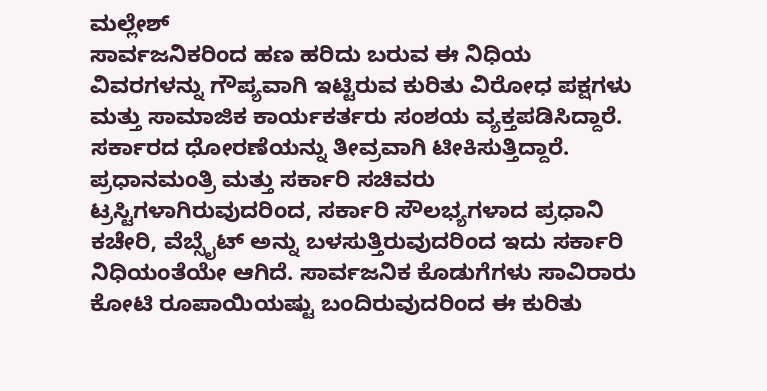ಮಲ್ಲೇಶ್
ಸಾರ್ವಜನಿಕರಿಂದ ಹಣ ಹರಿದು ಬರುವ ಈ ನಿಧಿಯ ವಿವರಗಳನ್ನು ಗೌಪ್ಯವಾಗಿ ಇಟ್ಟಿರುವ ಕುರಿತು ವಿರೋಧ ಪಕ್ಷಗಳು ಮತ್ತು ಸಾಮಾಜಿಕ ಕಾರ್ಯಕರ್ತರು ಸಂಶಯ ವ್ಯಕ್ತಪಡಿಸಿದ್ದಾರೆ. ಸರ್ಕಾರದ ಧೋರಣೆಯನ್ನು ತೀವ್ರವಾಗಿ ಟೀಕಿಸುತ್ತಿದ್ದಾರೆ.
ಪ್ರಧಾನಮಂತ್ರಿ ಮತ್ತು ಸರ್ಕಾರಿ ಸಚಿವರು ಟ್ರಸ್ಟಿಗಳಾಗಿರುವುದರಿಂದ, ಸರ್ಕಾರಿ ಸೌಲಭ್ಯಗಳಾದ ಪ್ರಧಾನಿ ಕಚೇರಿ, ವೆಬ್ಸೈಟ್ ಅನ್ನು ಬಳಸುತ್ತಿರುವುದರಿಂದ ಇದು ಸರ್ಕಾರಿ ನಿಧಿಯಂತೆಯೇ ಆಗಿದೆ. ಸಾರ್ವಜನಿಕ ಕೊಡುಗೆಗಳು ಸಾವಿರಾರು ಕೋಟಿ ರೂಪಾಯಿಯಷ್ಟು ಬಂದಿರುವುದರಿಂದ ಈ ಕುರಿತು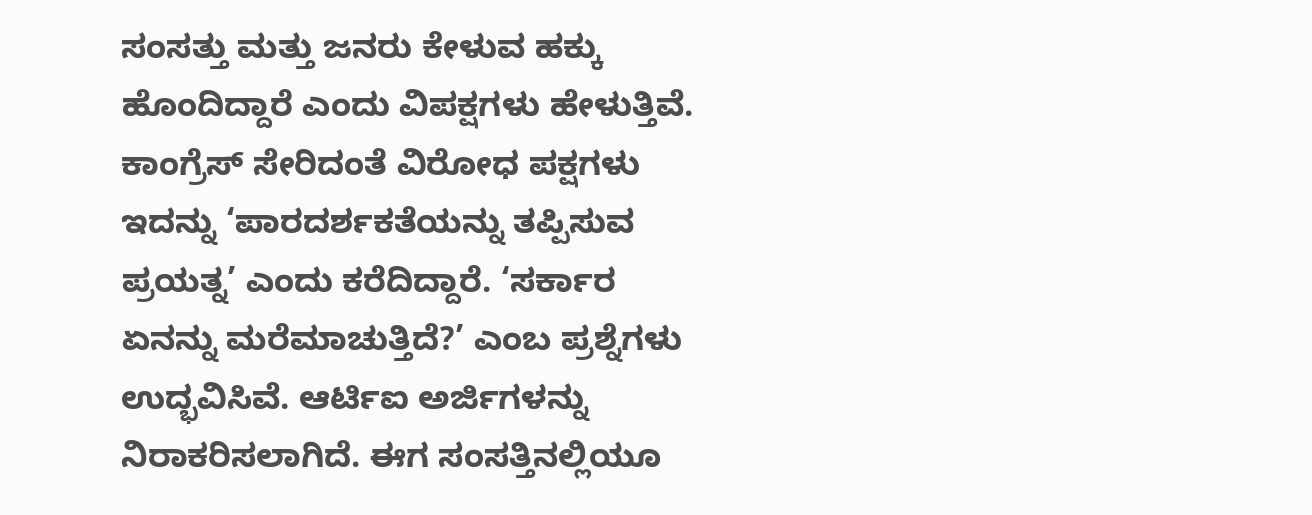ಸಂಸತ್ತು ಮತ್ತು ಜನರು ಕೇಳುವ ಹಕ್ಕು ಹೊಂದಿದ್ದಾರೆ ಎಂದು ವಿಪಕ್ಷಗಳು ಹೇಳುತ್ತಿವೆ.
ಕಾಂಗ್ರೆಸ್ ಸೇರಿದಂತೆ ವಿರೋಧ ಪಕ್ಷಗಳು ಇದನ್ನು ‘ಪಾರದರ್ಶಕತೆಯನ್ನು ತಪ್ಪಿಸುವ ಪ್ರಯತ್ನ’ ಎಂದು ಕರೆದಿದ್ದಾರೆ. ‘ಸರ್ಕಾರ ಏನನ್ನು ಮರೆಮಾಚುತ್ತಿದೆ?’ ಎಂಬ ಪ್ರಶ್ನೆಗಳು ಉದ್ಭವಿಸಿವೆ. ಆರ್ಟಿಐ ಅರ್ಜಿಗಳನ್ನು ನಿರಾಕರಿಸಲಾಗಿದೆ. ಈಗ ಸಂಸತ್ತಿನಲ್ಲಿಯೂ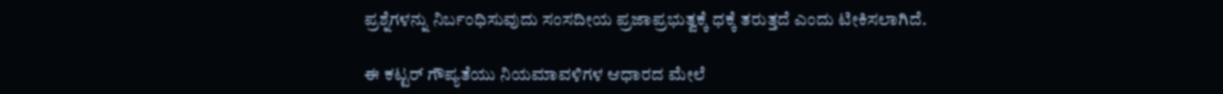ಪ್ರಶ್ನೆಗಳನ್ನು ನಿರ್ಬಂಧಿಸುವುದು ಸಂಸದೀಯ ಪ್ರಜಾಪ್ರಭುತ್ವಕ್ಕೆ ಧಕ್ಕೆ ತರುತ್ತದೆ ಎಂದು ಟೀಕಿಸಲಾಗಿದೆ.

ಈ ಕಟ್ಟರ್ ಗೌಪ್ಯತೆಯು ನಿಯಮಾವಳಿಗಳ ಆಧಾರದ ಮೇಲೆ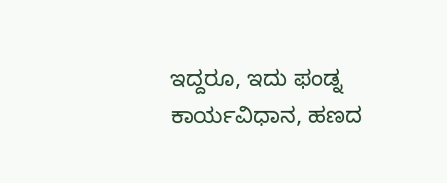ಇದ್ದರೂ, ಇದು ಫಂಡ್ನ ಕಾರ್ಯವಿಧಾನ, ಹಣದ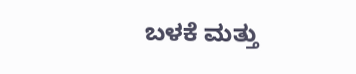ಬಳಕೆ ಮತ್ತು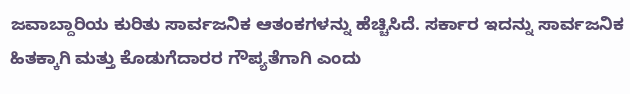ಜವಾಬ್ದಾರಿಯ ಕುರಿತು ಸಾರ್ವಜನಿಕ ಆತಂಕಗಳನ್ನು ಹೆಚ್ಚಿಸಿದೆ. ಸರ್ಕಾರ ಇದನ್ನು ಸಾರ್ವಜನಿಕ ಹಿತಕ್ಕಾಗಿ ಮತ್ತು ಕೊಡುಗೆದಾರರ ಗೌಪ್ಯತೆಗಾಗಿ ಎಂದು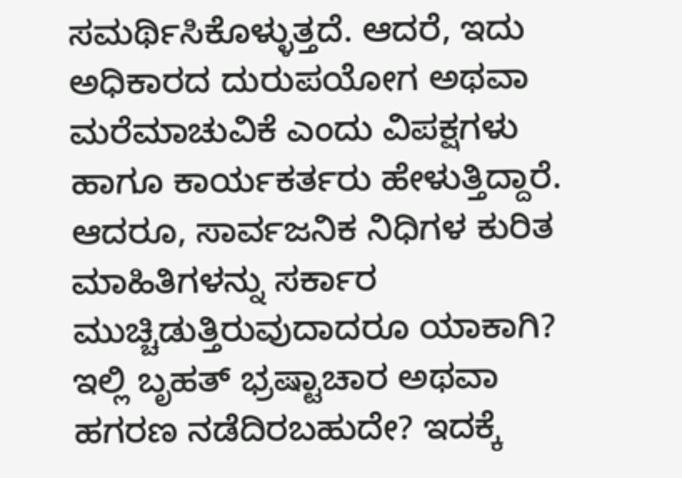ಸಮರ್ಥಿಸಿಕೊಳ್ಳುತ್ತದೆ. ಆದರೆ, ಇದು ಅಧಿಕಾರದ ದುರುಪಯೋಗ ಅಥವಾ ಮರೆಮಾಚುವಿಕೆ ಎಂದು ವಿಪಕ್ಷಗಳು ಹಾಗೂ ಕಾರ್ಯಕರ್ತರು ಹೇಳುತ್ತಿದ್ದಾರೆ. ಆದರೂ, ಸಾರ್ವಜನಿಕ ನಿಧಿಗಳ ಕುರಿತ ಮಾಹಿತಿಗಳನ್ನು ಸರ್ಕಾರ ಮುಚ್ಚಿಡುತ್ತಿರುವುದಾದರೂ ಯಾಕಾಗಿ? ಇಲ್ಲಿ ಬೃಹತ್ ಭ್ರಷ್ಟಾಚಾರ ಅಥವಾ ಹಗರಣ ನಡೆದಿರಬಹುದೇ? ಇದಕ್ಕೆ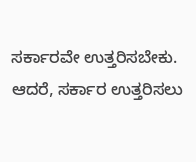ಸರ್ಕಾರವೇ ಉತ್ತರಿಸಬೇಕು. ಆದರೆ, ಸರ್ಕಾರ ಉತ್ತರಿಸಲು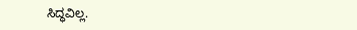ಸಿದ್ಧವಿಲ್ಲ.